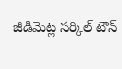జీడిమెట్ల సర్కిల్ టౌన్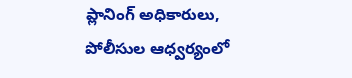ప్లానింగ్ అధికారులు, పోలీసుల ఆధ్వర్యంలో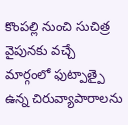కొంపల్లి నుంచి సుచిత్ర వైపునకు వచ్చే మార్గంలో ఫుట్పాత్పై ఉన్న చిరువ్యాపారాలను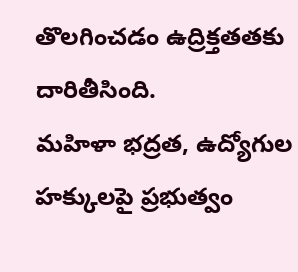తొలగించడం ఉద్రిక్తతతకు దారితీసింది.
మహిళా భద్రత, ఉద్యోగుల హక్కులపై ప్రభుత్వం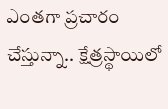ఎంతగా ప్రచారం చేస్తున్నా.. క్షేత్రస్థాయిలో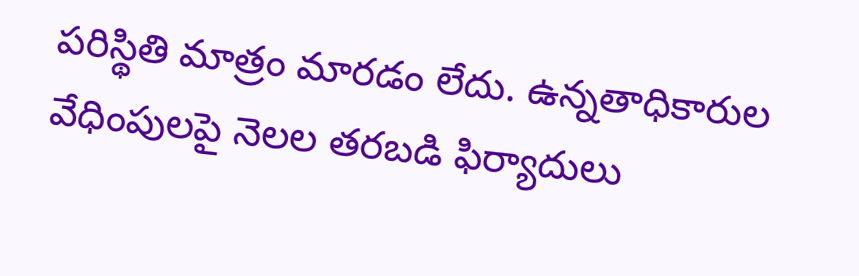పరిస్థితి మాత్రం మారడం లేదు. ఉన్నతాధికారుల వేధింపులపై నెలల తరబడి ఫిర్యాదులు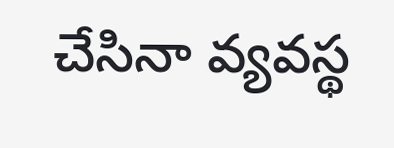చేసినా వ్యవస్థ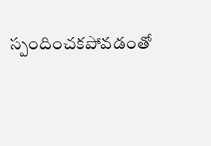స్పందించకపోవడంతో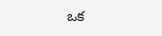ఒక